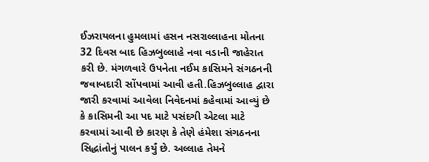ઈઝરાયલના હુમલામાં હસન નસરાલ્લાહના મોતના 32 દિવસ બાદ હિઝબુલ્લાહે નવા વડાની જાહેરાત કરી છે. મંગળવારે ઉપનેતા નઈમ કાસિમને સંગઠનની જવાબદારી સોંપવામાં આવી હતી.હિઝબુલ્લાહ દ્વારા જારી કરવામાં આવેલા નિવેદનમાં કહેવામાં આવ્યું છે કે કાસિમની આ પદ માટે પસંદગી એટલા માટે કરવામાં આવી છે કારણ કે તેણે હંમેશા સંગઠનના સિદ્ધાંતોનું પાલન કર્યું છે. અલ્લાહ તેમને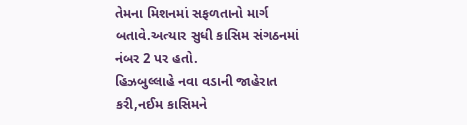તેમના મિશનમાં સફળતાનો માર્ગ બતાવે.અત્યાર સુધી કાસિમ સંગઠનમાં નંબર 2 પર હતો.
હિઝબુલ્લાહે નવા વડાની જાહેરાત કરી,નઈમ કાસિમને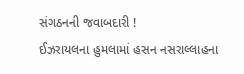સંગઠનની જવાબદારી !
ઈઝરાયલના હુમલામાં હસન નસરાલ્લાહના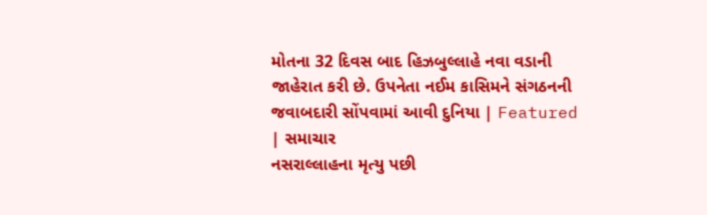મોતના 32 દિવસ બાદ હિઝબુલ્લાહે નવા વડાની જાહેરાત કરી છે. ઉપનેતા નઈમ કાસિમને સંગઠનની જવાબદારી સોંપવામાં આવી દુનિયા | Featured | સમાચાર
નસરાલ્લાહના મૃત્યુ પછી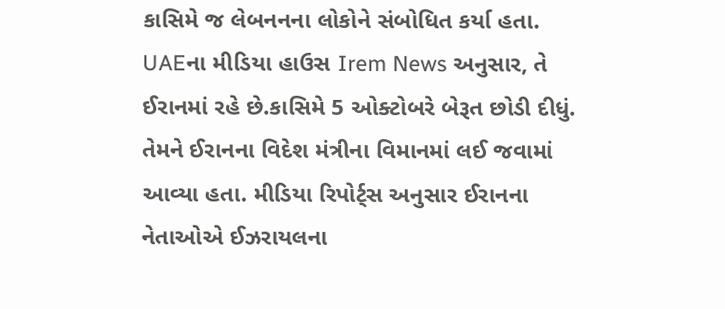કાસિમે જ લેબનનના લોકોને સંબોધિત કર્યા હતા. UAEના મીડિયા હાઉસ Irem News અનુસાર, તે ઈરાનમાં રહે છે.કાસિમે 5 ઓક્ટોબરે બેરૂત છોડી દીધું. તેમને ઈરાનના વિદેશ મંત્રીના વિમાનમાં લઈ જવામાં આવ્યા હતા. મીડિયા રિપોર્ટ્સ અનુસાર ઈરાનના નેતાઓએ ઈઝરાયલના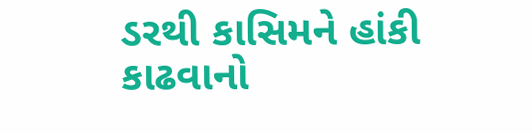ડરથી કાસિમને હાંકી કાઢવાનો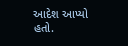આદેશ આપ્યો હતો.